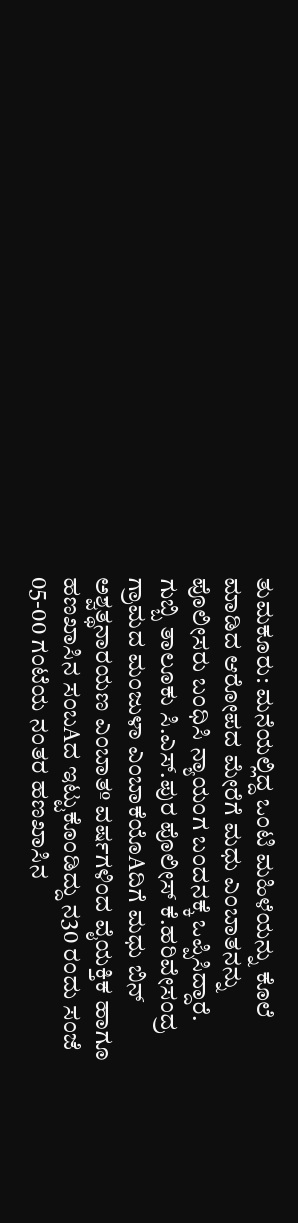ತುಮಕೂರು: ಮನೆಯಲ್ಲಿದ್ದ ಒಂಟಿ ಮಹಿಳೆಯನ್ನು ಕೊಲೆ ಮಾಡಿದ ಆರೋಪದ ಮೇರೆಗೆ ಮಧು ಎಂಬಾತನನ್ನು ಪೊಲೀಸರು ಬಂಧಿಸಿ ನ್ಯಾಯಂಗ ಬಂದನಕ್ಕೆ ಒಪ್ಪಿಸಿದ್ದಾರೆ.
ಗುಬ್ಬಿ ತಾಲೂಕು ಸಿ.ಎಸ್.ಪುರ ಪೊಲೀಸ್ ಕೆ.ಹರಿವೇಸಂದ್ರ ಗ್ರಾಮದ ಮಂಜುಳಾ ಎಂಬಾಕೆಯೊAದಿಗೆ ಮಧು ಬಿನ್ ಅಶ್ವತ್ಥನಾರಯಣ ಎಂಬಾತº ವರ್ಷಗಳಿಂದ ವೈಯಕ್ತಿಕ ಹಾಗೂ ಹಣಖಾಸಿನ ಸಂಬAದ ಇಟ್ಟುಕೊಂಡಿದ್ದು ನ30 ರಂದು ಸಂಜೆ 05-00 ಗಂಟೆಯ ನಂತರ ಹಣಖಾಸಿನ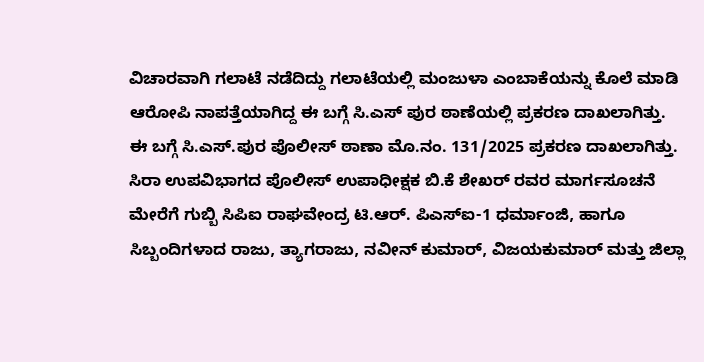ವಿಚಾರವಾಗಿ ಗಲಾಟೆ ನಡೆದಿದ್ದು ಗಲಾಟೆಯಲ್ಲಿ ಮಂಜುಳಾ ಎಂಬಾಕೆಯನ್ನು ಕೊಲೆ ಮಾಡಿ ಆರೋಪಿ ನಾಪತ್ತೆಯಾಗಿದ್ದ ಈ ಬಗ್ಗೆ ಸಿ.ಎಸ್ ಪುರ ಠಾಣೆಯಲ್ಲಿ ಪ್ರಕರಣ ದಾಖಲಾಗಿತ್ತು.
ಈ ಬಗ್ಗೆ ಸಿ.ಎಸ್.ಪುರ ಪೊಲೀಸ್ ಠಾಣಾ ಮೊ.ನಂ. 131/2025 ಪ್ರಕರಣ ದಾಖಲಾಗಿತ್ತು. ಸಿರಾ ಉಪವಿಭಾಗದ ಪೊಲೀಸ್ ಉಪಾಧೀಕ್ಷಕ ಬಿ.ಕೆ ಶೇಖರ್ ರವರ ಮಾರ್ಗಸೂಚನೆ ಮೇರೆಗೆ ಗುಬ್ಬಿ ಸಿಪಿಐ ರಾಘವೇಂದ್ರ ಟಿ.ಆರ್. ಪಿಎಸ್ಐ-1 ಧರ್ಮಾಂಜಿ, ಹಾಗೂ ಸಿಬ್ಬಂದಿಗಳಾದ ರಾಜು, ತ್ಯಾಗರಾಜು, ನವೀನ್ ಕುಮಾರ್, ವಿಜಯಕುಮಾರ್ ಮತ್ತು ಜಿಲ್ಲಾ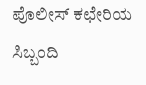ಪೊಲೀಸ್ ಕಛೇರಿಯ ಸಿಬ್ಬಂದಿ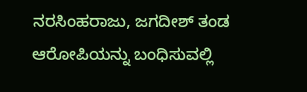ನರಸಿಂಹರಾಜು, ಜಗದೀಶ್ ತಂಡ ಆರೋಪಿಯನ್ನು ಬಂಧಿಸುವಲ್ಲಿ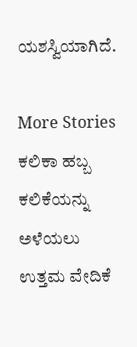ಯಶಸ್ವಿಯಾಗಿದೆ.

More Stories
ಕಲಿಕಾ ಹಬ್ಬ ಕಲಿಕೆಯನ್ನು ಅಳೆಯಲು ಉತ್ತಮ ವೇದಿಕೆ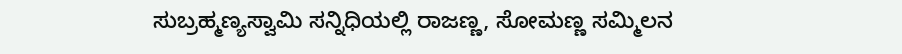ಸುಬ್ರಹ್ಮಣ್ಯಸ್ವಾಮಿ ಸನ್ನಿಧಿಯಲ್ಲಿ ರಾಜಣ್ಣ, ಸೋಮಣ್ಣ ಸಮ್ಮಿಲನ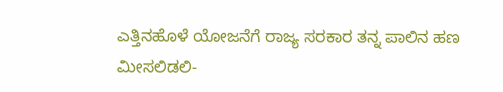ಎತ್ತಿನಹೊಳೆ ಯೋಜನೆಗೆ ರಾಜ್ಯ ಸರಕಾರ ತನ್ನ ಪಾಲಿನ ಹಣ ಮೀಸಲಿಡಲಿ-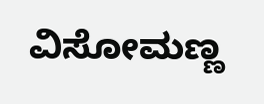ವಿಸೋಮಣ್ಣ